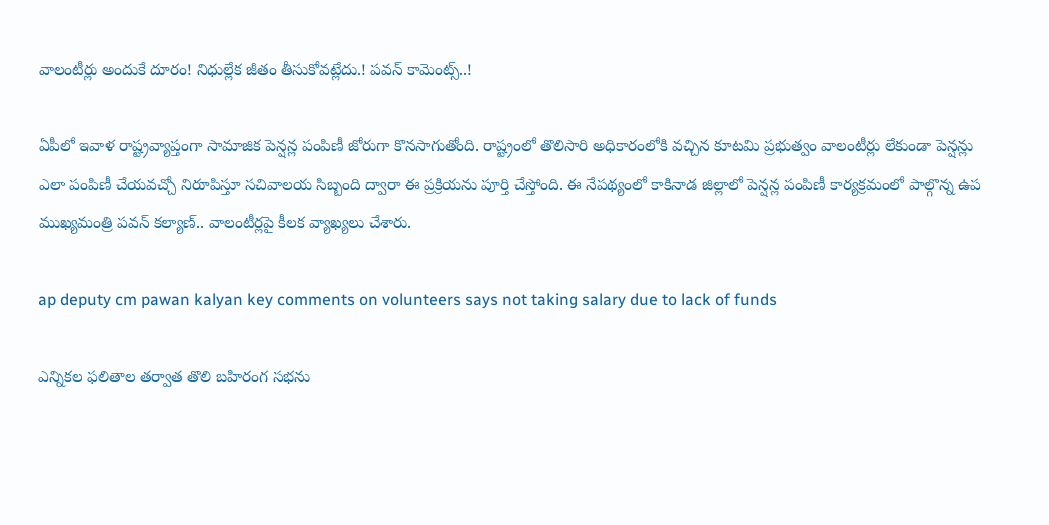వాలంటీర్లు అందుకే దూరం! నిధుల్లేక జీతం తీసుకోవట్లేదు.! పవన్ కామెంట్స్..!

ఏపీలో ఇవాళ రాష్ట్రవ్యాప్తంగా సామాజిక పెన్షన్ల పంపిణీ జోరుగా కొనసాగుతోంది. రాష్ట్రంలో తొలిసారి అధికారంలోకి వచ్చిన కూటమి ప్రభుత్వం వాలంటీర్లు లేకుండా పెన్షన్లు ఎలా పంపిణీ చేయవచ్చో నిరూపిస్తూ సచివాలయ సిబ్బంది ద్వారా ఈ ప్రక్రియను పూర్తి చేస్తోంది. ఈ నేపథ్యంలో కాకినాడ జిల్లాలో పెన్షన్ల పంపిణీ కార్యక్రమంలో పాల్గొన్న ఉప ముఖ్యమంత్రి పవన్ కల్యాణ్.. వాలంటీర్లపై కీలక వ్యాఖ్యలు చేశారు.

ap deputy cm pawan kalyan key comments on volunteers says not taking salary due to lack of funds

ఎన్నికల ఫలితాల తర్వాత తొలి బహిరంగ సభను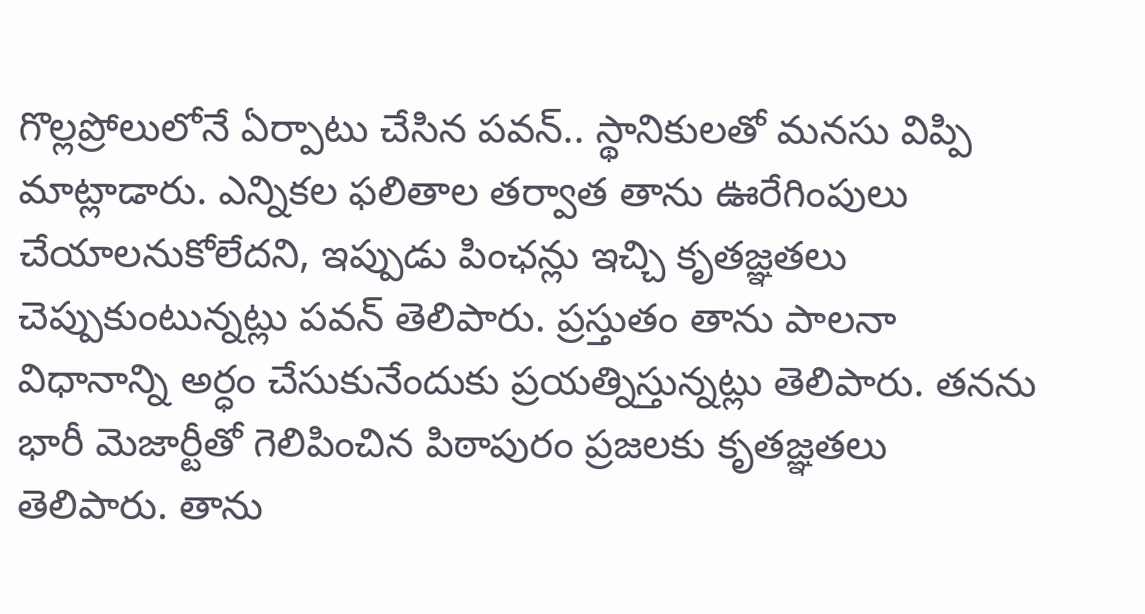గొల్లప్రోలులోనే ఏర్పాటు చేసిన పవన్.. స్థానికులతో మనసు విప్పి మాట్లాడారు. ఎన్నికల ఫలితాల తర్వాత తాను ఊరేగింపులు చేయాలనుకోలేదని, ఇప్పుడు పింఛన్లు ఇచ్చి కృతజ్ఞతలు చెప్పుకుంటున్నట్లు పవన్ తెలిపారు. ప్రస్తుతం తాను పాలనా విధానాన్ని అర్ధం చేసుకునేందుకు ప్రయత్నిస్తున్నట్లు తెలిపారు. తనను భారీ మెజార్టీతో గెలిపించిన పిఠాపురం ప్రజలకు కృతజ్ఞతలు తెలిపారు. తాను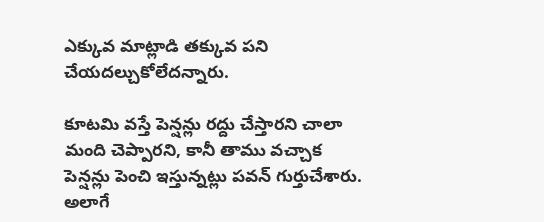ఎక్కువ మాట్లాడి తక్కువ పని చేయదల్చుకోలేదన్నారు.

కూటమి వస్తే పెన్షన్లు రద్దు చేస్తారని చాలా మంది చెప్పారని, కానీ తాము వచ్చాక పెన్షన్లు పెంచి ఇస్తున్నట్లు పవన్ గుర్తుచేశారు. అలాగే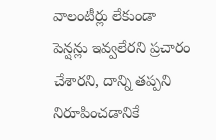వాలంటీర్లు లేకుండా పెన్షన్లు ఇవ్వలేరని ప్రచారం చేశారని, దాన్ని తప్పని నిరూపించడానికే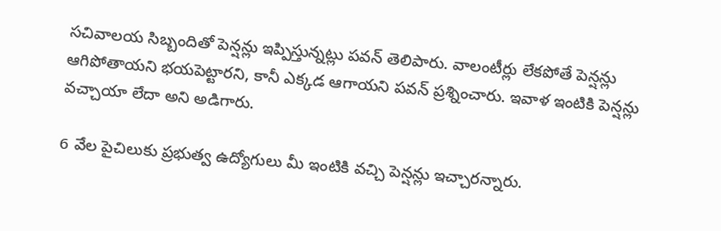సచివాలయ సిబ్బందితో పెన్షన్లు ఇప్పిస్తున్నట్లు పవన్ తెలిపారు. వాలంటీర్లు లేకపోతే పెన్షన్లు ఆగిపోతాయని భయపెట్టారని, కానీ ఎక్కడ ఆగాయని పవన్ ప్రశ్నించారు. ఇవాళ ఇంటికి పెన్షన్లు వచ్చాయా లేదా అని అడిగారు.

6 వేల పైచిలుకు ప్రభుత్వ ఉద్యోగులు మీ ఇంటికి వచ్చి పెన్షన్లు ఇచ్చారన్నారు.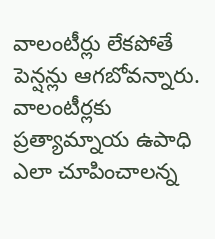వాలంటీర్లు లేకపోతే పెన్షన్లు ఆగబోవన్నారు. వాలంటీర్లకు ప్రత్యామ్నాయ ఉపాధి ఎలా చూపించాలన్న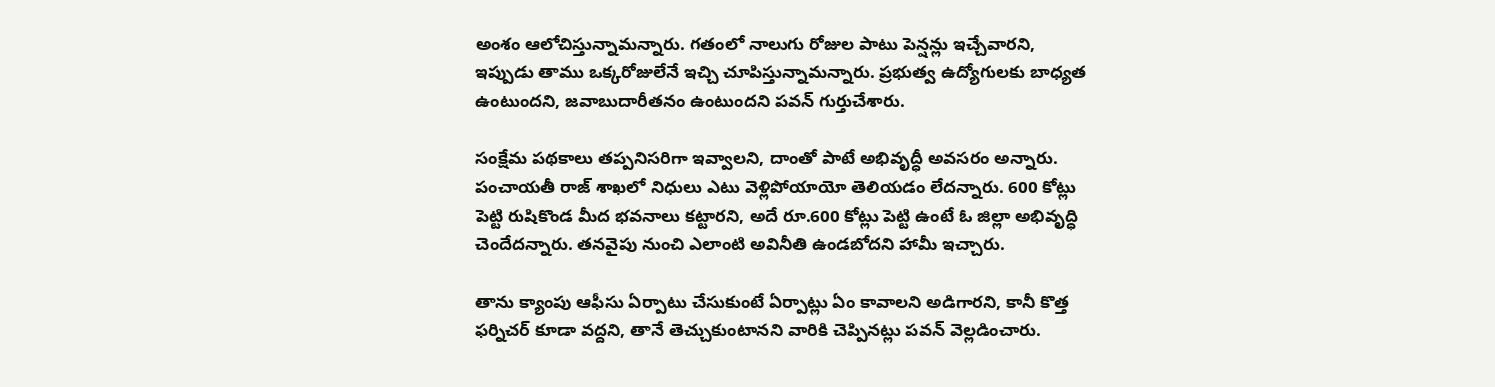అంశం ఆలోచిస్తున్నామన్నారు. గతంలో నాలుగు రోజుల పాటు పెన్షన్లు ఇచ్చేవారని, ఇప్పుడు తాము ఒక్కరోజులేనే ఇచ్చి చూపిస్తున్నామన్నారు. ప్రభుత్వ ఉద్యోగులకు బాధ్యత ఉంటుందని, జవాబుదారీతనం ఉంటుందని పవన్ గుర్తుచేశారు.

సంక్షేమ పథకాలు తప్పనిసరిగా ఇవ్వాలని, దాంతో పాటే అభివృద్ధీ అవసరం అన్నారు. పంచాయతీ రాజ్ శాఖలో నిధులు ఎటు వెళ్లిపోయాయో తెలియడం లేదన్నారు. 600 కోట్లు పెట్టి రుషికొండ మీద భవనాలు కట్టారని, అదే రూ.600 కోట్లు పెట్టి ఉంటే ఓ జిల్లా అభివృద్ధి చెందేదన్నారు. తనవైపు నుంచి ఎలాంటి అవినీతి ఉండబోదని హామీ ఇచ్చారు.

తాను క్యాంపు ఆఫీసు ఏర్పాటు చేసుకుంటే ఏర్పాట్లు ఏం కావాలని అడిగారని, కానీ కొత్త ఫర్నిచర్ కూడా వద్దని, తానే తెచ్చుకుంటానని వారికి చెప్పినట్లు పవన్ వెల్లడించారు.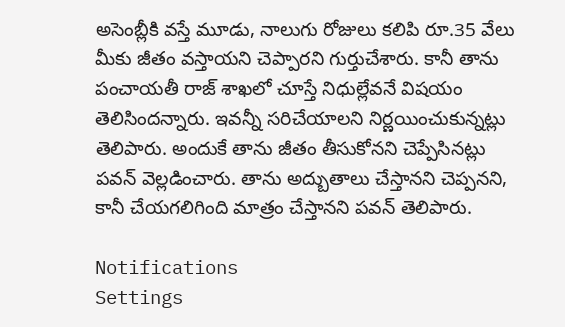అసెంబ్లీకి వస్తే మూడు, నాలుగు రోజులు కలిపి రూ.35 వేలు మీకు జీతం వస్తాయని చెప్పారని గుర్తుచేశారు. కానీ తాను పంచాయతీ రాజ్ శాఖలో చూస్తే నిధుల్లేవనే విషయం తెలిసిందన్నారు. ఇవన్నీ సరిచేయాలని నిర్ణయించుకున్నట్లు తెలిపారు. అందుకే తాను జీతం తీసుకోనని చెప్పేసినట్లు పవన్ వెల్లడించారు. తాను అద్బుతాలు చేస్తానని చెప్పనని, కానీ చేయగలిగింది మాత్రం చేస్తానని పవన్ తెలిపారు.

Notifications
Settings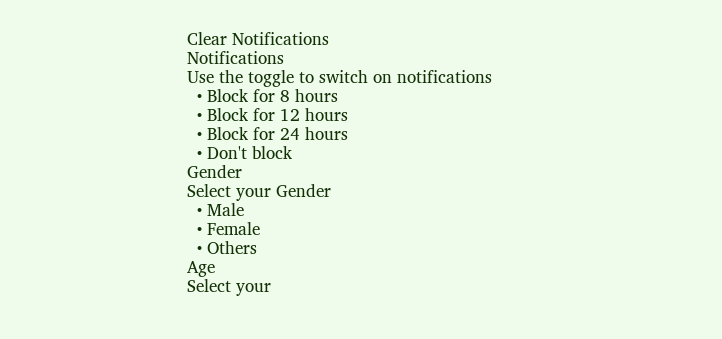Clear Notifications
Notifications
Use the toggle to switch on notifications
  • Block for 8 hours
  • Block for 12 hours
  • Block for 24 hours
  • Don't block
Gender
Select your Gender
  • Male
  • Female
  • Others
Age
Select your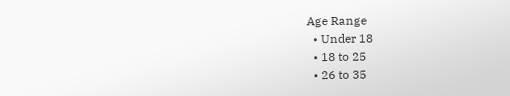Age Range
  • Under 18
  • 18 to 25
  • 26 to 35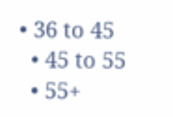• 36 to 45
  • 45 to 55
  • 55+